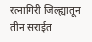रत्नागिरी जिल्ह्यातून तीन सराईत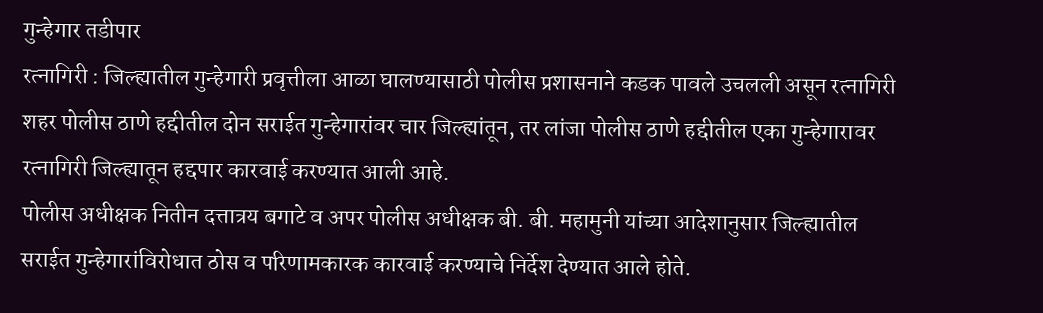गुन्हेगार तडीपार
रत्नागिरी : जिल्ह्यातील गुन्हेगारी प्रवृत्तीला आळा घालण्यासाठी पोलीस प्रशासनाने कडक पावले उचलली असून रत्नागिरी शहर पोलीस ठाणे हद्दीतील दोन सराईत गुन्हेगारांवर चार जिल्ह्यांतून, तर लांजा पोलीस ठाणे हद्दीतील एका गुन्हेगारावर रत्नागिरी जिल्ह्यातून हद्दपार कारवाई करण्यात आली आहे.
पोलीस अधीक्षक नितीन दत्तात्रय बगाटे व अपर पोलीस अधीक्षक बी. बी. महामुनी यांच्या आदेशानुसार जिल्ह्यातील सराईत गुन्हेगारांविरोधात ठोस व परिणामकारक कारवाई करण्याचे निर्देश देण्यात आले होते.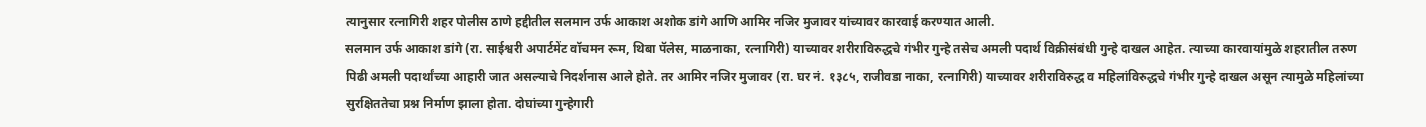त्यानुसार रत्नागिरी शहर पोलीस ठाणे हद्दीतील सलमान उर्फ आकाश अशोक डांगे आणि आमिर नजिर मुजावर यांच्यावर कारवाई करण्यात आली.
सलमान उर्फ आकाश डांगे (रा. साईश्वरी अपार्टमेंट वॉचमन रूम, थिबा पॅलेस, माळनाका, रत्नागिरी) याच्यावर शरीराविरुद्धचे गंभीर गुन्हे तसेच अमली पदार्थ विक्रीसंबंधी गुन्हे दाखल आहेत. त्याच्या कारवायांमुळे शहरातील तरुण पिढी अमली पदार्थांच्या आहारी जात असल्याचे निदर्शनास आले होते. तर आमिर नजिर मुजावर (रा. घर नं. १३८५, राजीवडा नाका, रत्नागिरी) याच्यावर शरीराविरुद्ध व महिलांविरुद्धचे गंभीर गुन्हे दाखल असून त्यामुळे महिलांच्या सुरक्षिततेचा प्रश्न निर्माण झाला होता. दोघांच्या गुन्हेगारी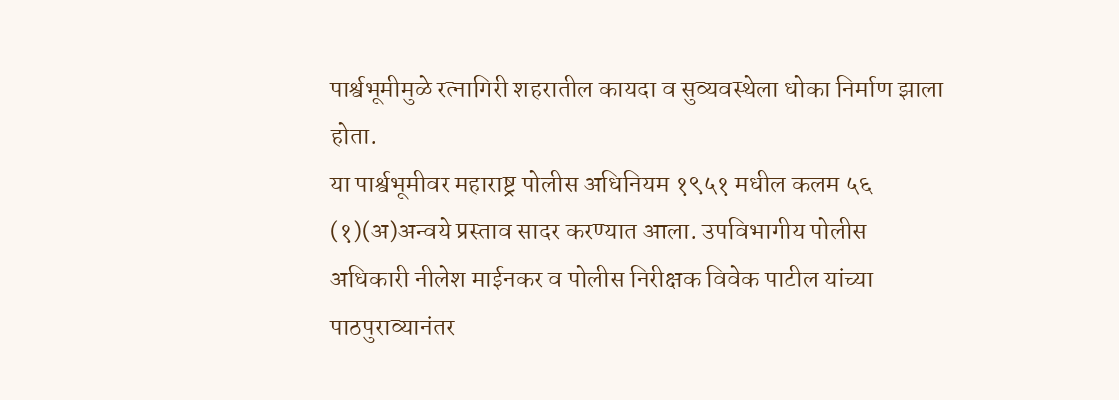पार्श्वभूमीमुळे रत्नागिरी शहरातील कायदा व सुव्यवस्थेला धोका निर्माण झाला होता.
या पार्श्वभूमीवर महाराष्ट्र पोलीस अधिनियम १९५१ मधील कलम ५६ (१)(अ)अन्वये प्रस्ताव सादर करण्यात आला. उपविभागीय पोलीस अधिकारी नीलेश माईनकर व पोलीस निरीक्षक विवेक पाटील यांच्या पाठपुराव्यानंतर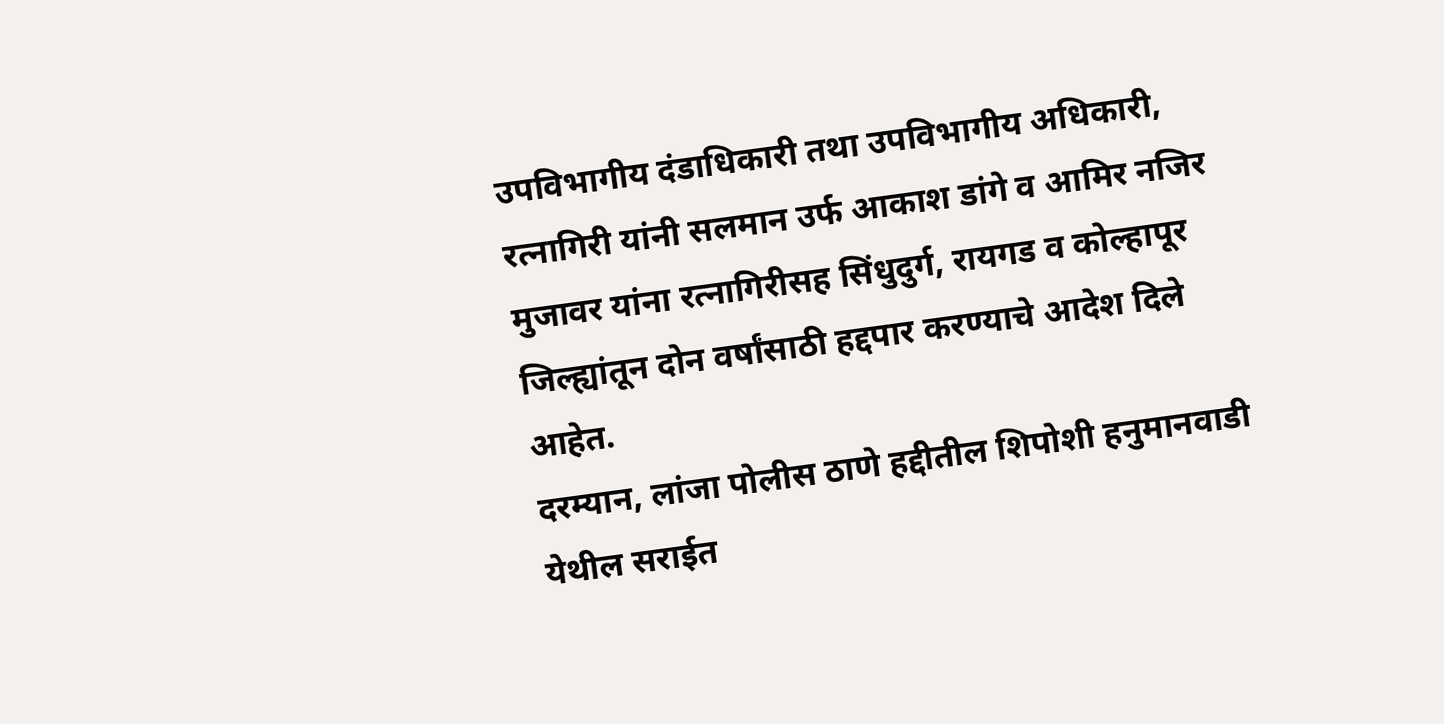उपविभागीय दंडाधिकारी तथा उपविभागीय अधिकारी, रत्नागिरी यांनी सलमान उर्फ आकाश डांगे व आमिर नजिर मुजावर यांना रत्नागिरीसह सिंधुदुर्ग, रायगड व कोल्हापूर जिल्ह्यांतून दोन वर्षांसाठी हद्दपार करण्याचे आदेश दिले आहेत.
दरम्यान, लांजा पोलीस ठाणे हद्दीतील शिपोशी हनुमानवाडी येथील सराईत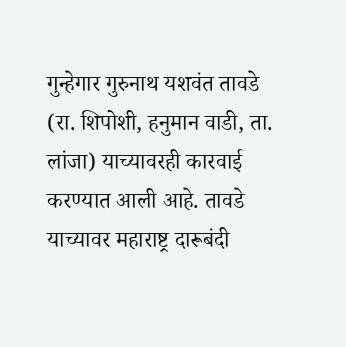गुन्हेगार गुरुनाथ यशवंत तावडे (रा. शिपोशी, हनुमान वाडी, ता. लांजा) याच्यावरही कारवाई करण्यात आली आहे. तावडे याच्यावर महाराष्ट्र दारूबंदी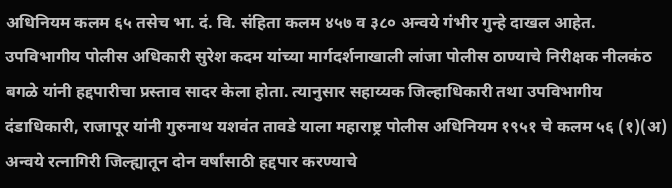अधिनियम कलम ६५ तसेच भा. दं. वि. संहिता कलम ४५७ व ३८० अन्वये गंभीर गुन्हे दाखल आहेत.
उपविभागीय पोलीस अधिकारी सुरेश कदम यांच्या मार्गदर्शनाखाली लांजा पोलीस ठाण्याचे निरीक्षक नीलकंठ बगळे यांनी हद्दपारीचा प्रस्ताव सादर केला होता. त्यानुसार सहाय्यक जिल्हाधिकारी तथा उपविभागीय दंडाधिकारी, राजापूर यांनी गुरुनाथ यशवंत तावडे याला महाराष्ट्र पोलीस अधिनियम १९५१ चे कलम ५६ (१)(अ) अन्वये रत्नागिरी जिल्ह्यातून दोन वर्षांसाठी हद्दपार करण्याचे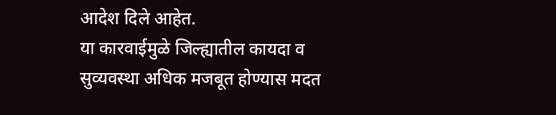आदेश दिले आहेत.
या कारवाईमुळे जिल्ह्यातील कायदा व सुव्यवस्था अधिक मजबूत होण्यास मदत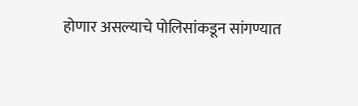होणार असल्याचे पोलिसांकडून सांगण्यात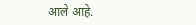आले आहे.